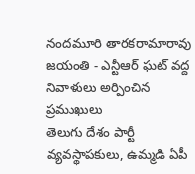నందమూరి తారకరామారావు జయంతి - ఎన్టీఆర్ ఘట్ వద్ద నివాళులు అర్పించిన ప్రముఖులు
తెలుగు దేశం పార్టీ వ్యవస్థాపకులు, ఉమ్మడి ఏపీ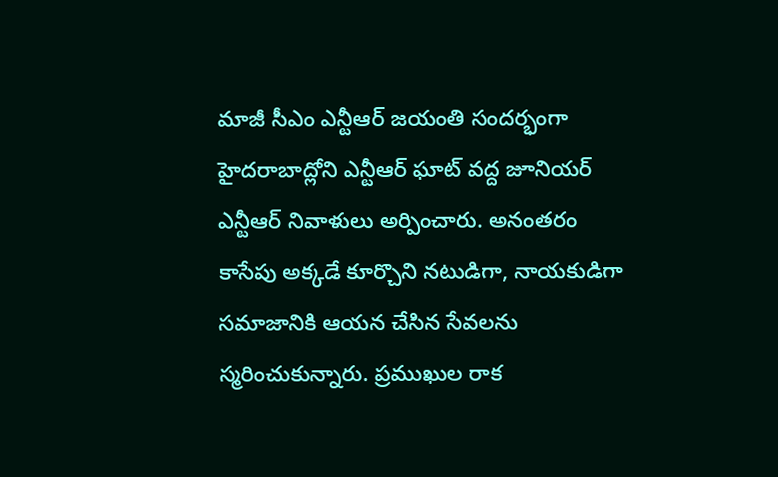మాజీ సీఎం ఎన్టీఆర్ జయంతి సందర్భంగా హైదరాబాద్లోని ఎన్టీఆర్ ఘాట్ వద్ద జూనియర్ ఎన్టీఆర్ నివాళులు అర్పించారు. అనంతరం కాసేపు అక్కడే కూర్చొని నటుడిగా, నాయకుడిగా సమాజానికి ఆయన చేసిన సేవలను స్మరించుకున్నారు. ప్రముఖుల రాక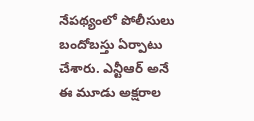నేపథ్యంలో పోలీసులు బందోబస్తు ఏర్పాటు చేశారు. ఎన్టీఆర్ అనే ఈ మూడు అక్షరాల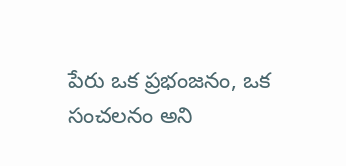పేరు ఒక ప్రభంజనం, ఒక సంచలనం అని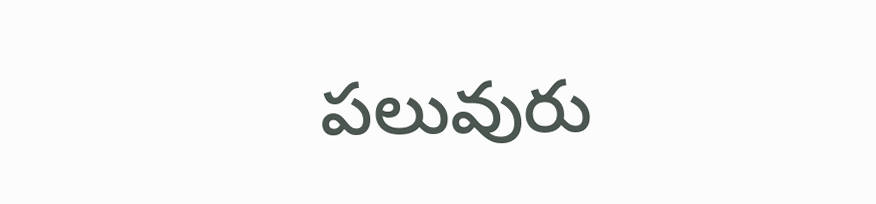పలువురు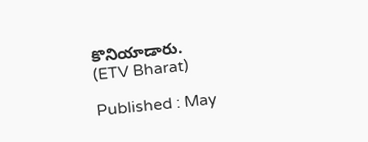కొనియాడారు.
(ETV Bharat)

Published : May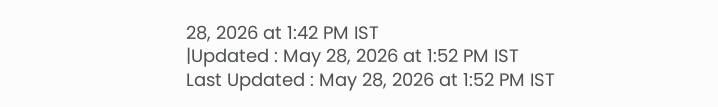28, 2026 at 1:42 PM IST
|Updated : May 28, 2026 at 1:52 PM IST
Last Updated : May 28, 2026 at 1:52 PM IST